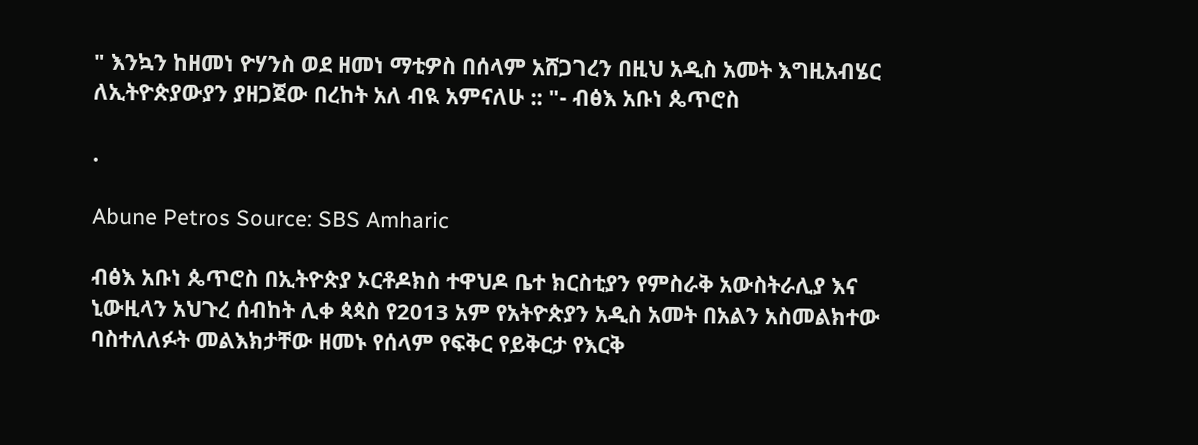" እንኳን ከዘመነ ዮሃንስ ወደ ዘመነ ማቲዎስ በሰላም አሸጋገረን በዚህ አዲስ አመት እግዚአብሄር ለኢትዮጵያውያን ያዘጋጀው በረከት አለ ብዪ አምናለሁ :: "- ብፅእ አቡነ ጴጥሮስ

.

Abune Petros Source: SBS Amharic

ብፅእ አቡነ ጴጥሮስ በኢትዮጵያ ኦርቶዶክስ ተዋህዶ ቤተ ክርስቲያን የምስራቅ አውስትራሊያ እና ኒውዚላን አህጉረ ሰብከት ሊቀ ጳጳስ የ2013 አም የአትዮጵያን አዲስ አመት በአልን አስመልክተው ባስተለለፉት መልእክታቸው ዘመኑ የሰላም የፍቅር የይቅርታ የእርቅ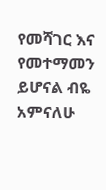የመሻገር እና የመተማመን ይሆናል ብዬ አምናለሁ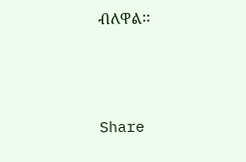ብለዋል፡፡



Share